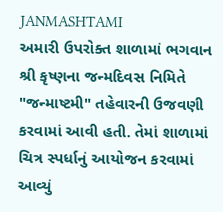JANMASHTAMI
અમારી ઉપરોક્ત શાળામાં ભગવાન શ્રી કૃષ્ણના જન્મદિવસ નિમિતે "જન્માષ્ટમી" તહેવારની ઉજવણી કરવામાં આવી હતી. તેમાં શાળામાં ચિત્ર સ્પર્ધાનું આયોજન કરવામાં આવ્યું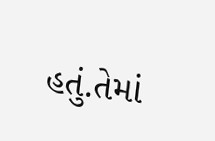હતું.તેમાં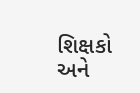શિક્ષકો અને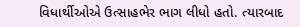વિધાર્થીઓએ ઉત્સાહભેર ભાગ લીધો હતો. ત્યારબાદ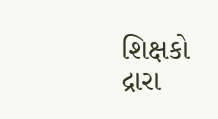શિક્ષકો દ્રારા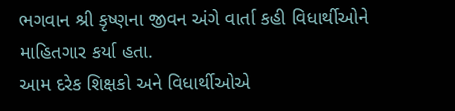ભગવાન શ્રી કૃષ્ણના જીવન અંગે વાર્તા કહી વિધાર્થીઓને માહિતગાર કર્યા હતા.
આમ દરેક શિક્ષકો અને વિધાર્થીઓએ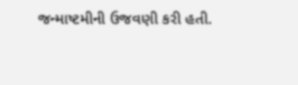જન્માષ્ટમીની ઉજવણી કરી હતી.